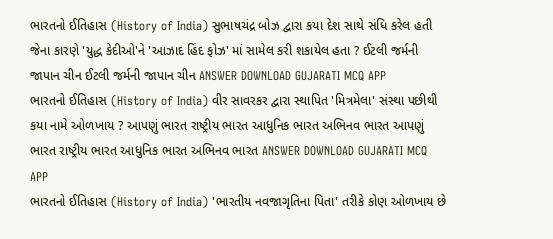ભારતનો ઈતિહાસ (History of India) સુભાષચંદ્ર બોઝ દ્વારા કયા દેશ સાથે સંધિ કરેલ હતી જેના કારણે 'યુદ્ધ કેદીઓ'ને 'આઝાદ હિંદ ફોઝ' માં સામેલ કરી શકાયેલ હતા ? ઈટલી જર્મની જાપાન ચીન ઈટલી જર્મની જાપાન ચીન ANSWER DOWNLOAD GUJARATI MCQ APP
ભારતનો ઈતિહાસ (History of India) વીર સાવરકર દ્વારા સ્થાપિત 'મિત્રમેલા' સંસ્થા પછીથી કયા નામે ઓળખાય ? આપણું ભારત રાષ્ટ્રીય ભારત આધુનિક ભારત અભિનવ ભારત આપણું ભારત રાષ્ટ્રીય ભારત આધુનિક ભારત અભિનવ ભારત ANSWER DOWNLOAD GUJARATI MCQ APP
ભારતનો ઈતિહાસ (History of India) 'ભારતીય નવજાગૃતિના પિતા' તરીકે કોણ ઓળખાય છે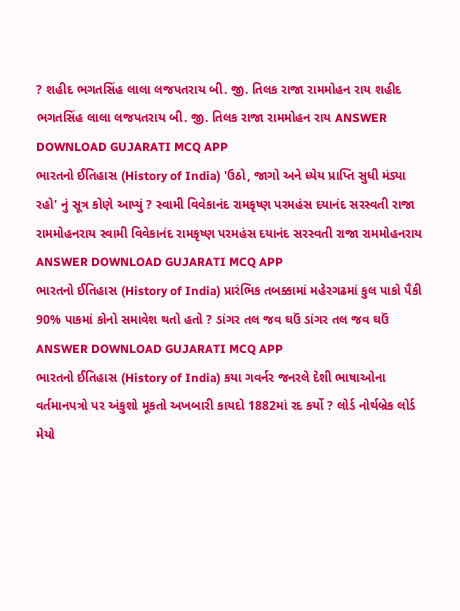? શહીદ ભગતસિંહ લાલા લજપતરાય બી. જી. તિલક રાજા રામમોહન રાય શહીદ ભગતસિંહ લાલા લજપતરાય બી. જી. તિલક રાજા રામમોહન રાય ANSWER DOWNLOAD GUJARATI MCQ APP
ભારતનો ઈતિહાસ (History of India) 'ઉઠો, જાગો અને ધ્યેય પ્રાપ્તિ સુધી મંડ્યા રહો' નું સૂત્ર કોણે આપ્યું ? સ્વામી વિવેકાનંદ રામકૃષ્ણ પરમહંસ દયાનંદ સરસ્વતી રાજા રામમોહનરાય સ્વામી વિવેકાનંદ રામકૃષ્ણ પરમહંસ દયાનંદ સરસ્વતી રાજા રામમોહનરાય ANSWER DOWNLOAD GUJARATI MCQ APP
ભારતનો ઈતિહાસ (History of India) પ્રારંભિક તબક્કામાં મહેરગઢમાં કુલ પાકો પૈકી 90% પાકમાં કોનો સમાવેશ થતો હતો ? ડાંગર તલ જવ ઘઉં ડાંગર તલ જવ ઘઉં ANSWER DOWNLOAD GUJARATI MCQ APP
ભારતનો ઈતિહાસ (History of India) કયા ગવર્નર જનરલે દેશી ભાષાઓના વર્તમાનપત્રો પર અંકુશો મૂકતો અખબારી કાયદો 1882માં રદ કર્યો ? લોર્ડ નોર્થબ્રેક લોર્ડ મેયો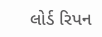લોર્ડ રિપન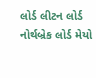લોર્ડ લીટન લોર્ડ નોર્થબ્રેક લોર્ડ મેયો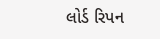લોર્ડ રિપન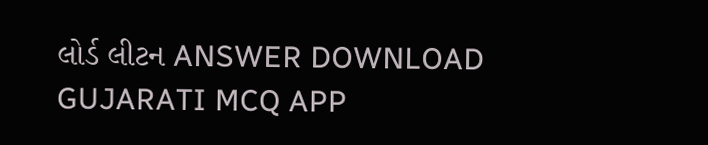લોર્ડ લીટન ANSWER DOWNLOAD GUJARATI MCQ APP